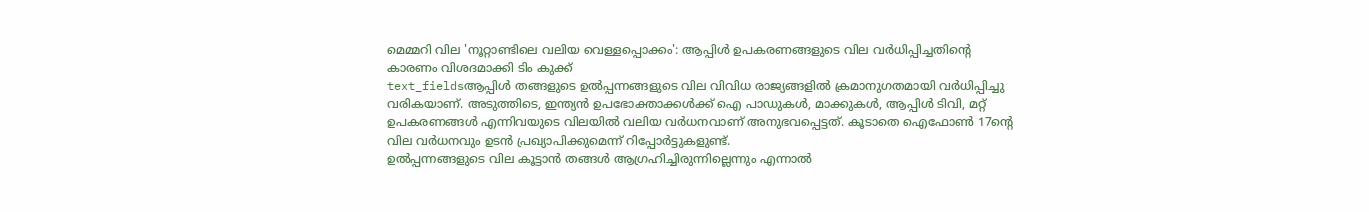മെമ്മറി വില 'നൂറ്റാണ്ടിലെ വലിയ വെള്ളപ്പൊക്കം': ആപ്പിൾ ഉപകരണങ്ങളുടെ വില വർധിപ്പിച്ചതിന്റെ കാരണം വിശദമാക്കി ടിം കുക്ക്
text_fieldsആപ്പിൾ തങ്ങളുടെ ഉൽപ്പന്നങ്ങളുടെ വില വിവിധ രാജ്യങ്ങളിൽ ക്രമാനുഗതമായി വർധിപ്പിച്ചു വരികയാണ്. അടുത്തിടെ, ഇന്ത്യൻ ഉപഭോക്താക്കൾക്ക് ഐ പാഡുകൾ, മാക്കുകൾ, ആപ്പിൾ ടിവി, മറ്റ് ഉപകരണങ്ങൾ എന്നിവയുടെ വിലയിൽ വലിയ വർധനവാണ് അനുഭവപ്പെട്ടത്. കൂടാതെ ഐഫോൺ 17ന്റെ വില വർധനവും ഉടൻ പ്രഖ്യാപിക്കുമെന്ന് റിപ്പോർട്ടുകളുണ്ട്.
ഉൽപ്പന്നങ്ങളുടെ വില കൂട്ടാൻ തങ്ങൾ ആഗ്രഹിച്ചിരുന്നില്ലെന്നും എന്നാൽ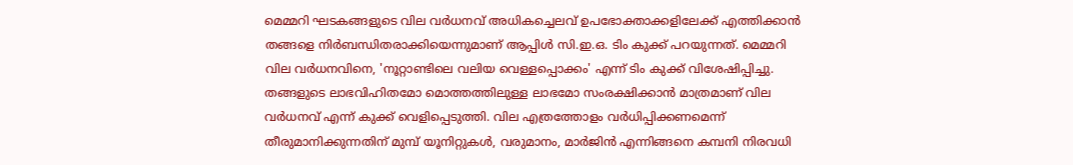മെമ്മറി ഘടകങ്ങളുടെ വില വർധനവ് അധികച്ചെലവ് ഉപഭോക്താക്കളിലേക്ക് എത്തിക്കാൻ തങ്ങളെ നിർബന്ധിതരാക്കിയെന്നുമാണ് ആപ്പിൾ സി.ഇ.ഒ. ടിം കുക്ക് പറയുന്നത്. മെമ്മറി വില വർധനവിനെ, 'നൂറ്റാണ്ടിലെ വലിയ വെള്ളപ്പൊക്കം' എന്ന് ടിം കുക്ക് വിശേഷിപ്പിച്ചു.
തങ്ങളുടെ ലാഭവിഹിതമോ മൊത്തത്തിലുള്ള ലാഭമോ സംരക്ഷിക്കാൻ മാത്രമാണ് വില വർധനവ് എന്ന് കുക്ക് വെളിപ്പെടുത്തി. വില എത്രത്തോളം വർധിപ്പിക്കണമെന്ന് തീരുമാനിക്കുന്നതിന് മുമ്പ് യൂനിറ്റുകൾ, വരുമാനം, മാർജിൻ എന്നിങ്ങനെ കമ്പനി നിരവധി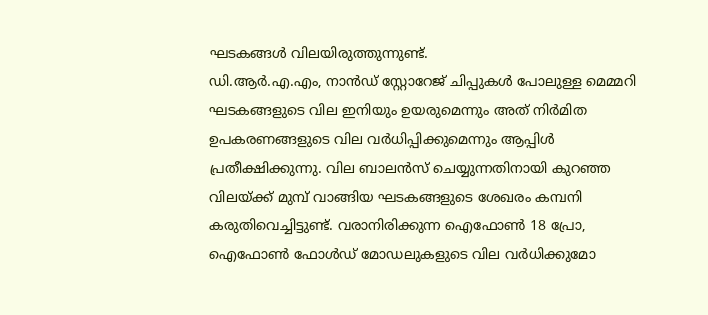ഘടകങ്ങൾ വിലയിരുത്തുന്നുണ്ട്.
ഡി.ആർ.എ.എം, നാൻഡ് സ്റ്റോറേജ് ചിപ്പുകൾ പോലുള്ള മെമ്മറി ഘടകങ്ങളുടെ വില ഇനിയും ഉയരുമെന്നും അത് നിർമിത ഉപകരണങ്ങളുടെ വില വർധിപ്പിക്കുമെന്നും ആപ്പിൾ പ്രതീക്ഷിക്കുന്നു. വില ബാലൻസ് ചെയ്യുന്നതിനായി കുറഞ്ഞ വിലയ്ക്ക് മുമ്പ് വാങ്ങിയ ഘടകങ്ങളുടെ ശേഖരം കമ്പനി കരുതിവെച്ചിട്ടുണ്ട്. വരാനിരിക്കുന്ന ഐഫോൺ 18 പ്രോ, ഐഫോൺ ഫോൾഡ് മോഡലുകളുടെ വില വർധിക്കുമോ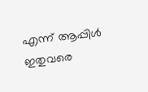എന്ന് ആപ്പിൾ ഇതുവരെ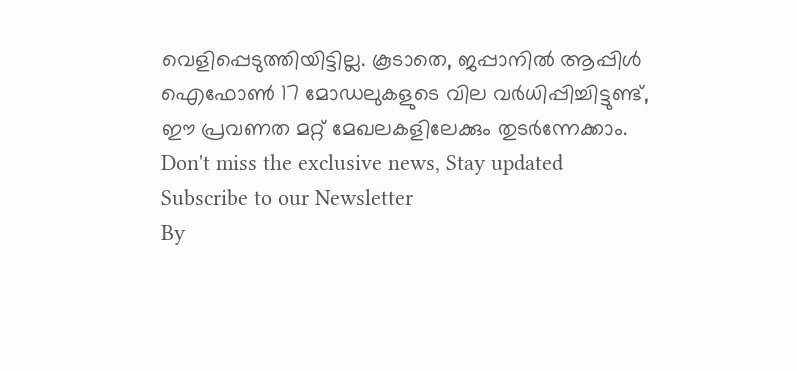വെളിപ്പെടുത്തിയിട്ടില്ല. കൂടാതെ, ജപ്പാനിൽ ആപ്പിൾ ഐഫോൺ 17 മോഡലുകളുടെ വില വർധിപ്പിച്ചിട്ടുണ്ട്, ഈ പ്രവണത മറ്റ് മേഖലകളിലേക്കും തുടർന്നേക്കാം.
Don't miss the exclusive news, Stay updated
Subscribe to our Newsletter
By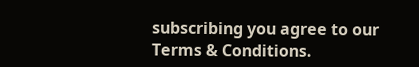subscribing you agree to our Terms & Conditions.